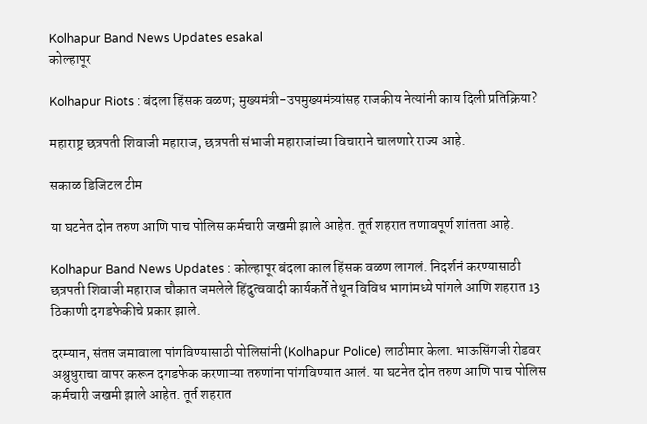Kolhapur Band News Updates esakal
कोल्हापूर

Kolhapur Riots : बंदला हिंसक वळण; मुख्यमंत्री-उपमुख्यमंत्र्यांसह राजकीय नेत्यांनी काय दिली प्रतिक्रिया?

महाराष्ट्र छत्रपती शिवाजी महाराज, छत्रपती संभाजी महाराजांच्या विचाराने चालणारे राज्य आहे.

सकाळ डिजिटल टीम

या घटनेत दोन तरुण आणि पाच पोलिस कर्मचारी जखमी झाले आहेत. तूर्त शहरात तणावपूर्ण शांतता आहे.

Kolhapur Band News Updates : कोल्हापूर बंदला काल हिंसक वळण लागलं. निदर्शनं करण्यासाठी छत्रपती शिवाजी महाराज चौकात जमलेले हिंदुत्ववादी कार्यकर्ते तेथून विविध भागांमध्ये पांगले आणि शहरात 13 ठिकाणी दगडफेकीचे प्रकार झाले.

दरम्यान, संतप्त जमावाला पांगविण्यासाठी पोलिसांनी (Kolhapur Police) लाठीमार केला. भाऊसिंगजी रोडवर अश्रुधुराचा वापर करून दगडफेक करणाऱ्या तरुणांना पांगविण्यात आलं. या घटनेत दोन तरुण आणि पाच पोलिस कर्मचारी जखमी झाले आहेत. तूर्त शहरात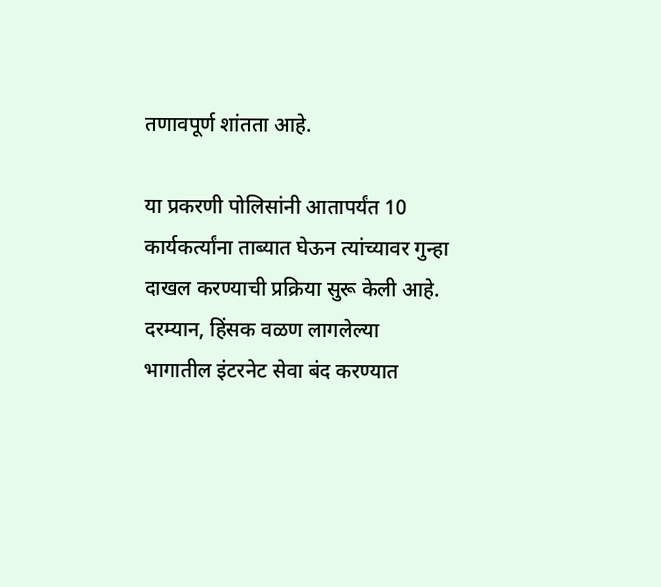तणावपूर्ण शांतता आहे.

या प्रकरणी पोलिसांनी आतापर्यंत 10 कार्यकर्त्यांना ताब्यात घेऊन त्यांच्यावर गुन्हा दाखल करण्याची प्रक्रिया सुरू केली आहे. दरम्यान, हिंसक वळण लागलेल्या भागातील इंटरनेट सेवा बंद करण्यात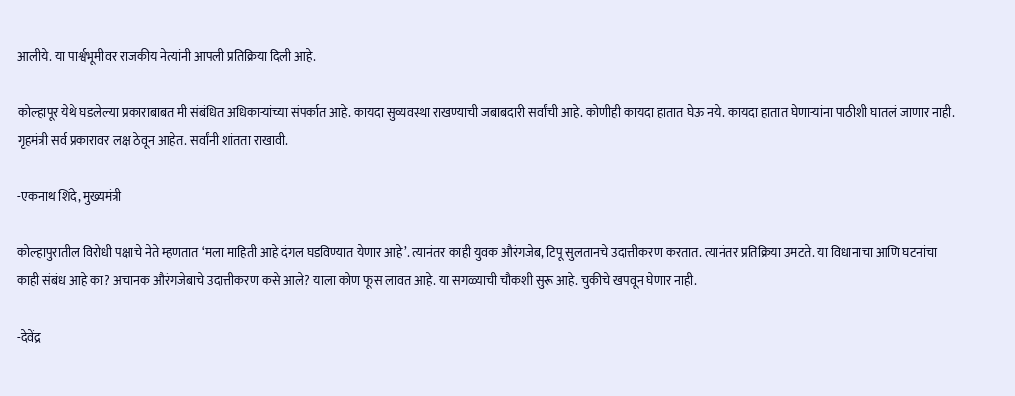आलीये. या पार्श्वभूमीवर राजकीय नेत्यांनी आपली प्रतिक्रिया दिली आहे.

कोल्हापूर येथे घडलेल्या प्रकाराबाबत मी संबंधित अधिकाऱ्यांच्या संपर्कात आहे. कायदा सुव्यवस्था राखण्याची जबाबदारी सर्वांची आहे. कोणीही कायदा हातात घेऊ नये. कायदा हातात घेणाऱ्यांना पाठीशी घातलं जाणार नाही. गृहमंत्री सर्व प्रकारावर लक्ष ठेवून आहेत. सर्वांनी शांतता राखावी.

-एकनाथ शिंदे, मुख्यमंत्री

कोल्हापुरातील विरोधी पक्षाचे नेते म्हणतात ‘मला माहिती आहे दंगल घडविण्यात येणार आहे’. त्यानंतर काही युवक औरंगजेब, टिपू सुलतानचे उदात्तीकरण करतात. त्यानंतर प्रतिक्रिया उमटते. या विधानाचा आणि घटनांचा काही संबंध आहे का? अचानक औरंगजेबाचे उदात्तीकरण कसे आले? याला कोण फूस लावत आहे. या सगळ्याची चौकशी सुरू आहे. चुकीचे खपवून घेणार नाही.

-देवेंद्र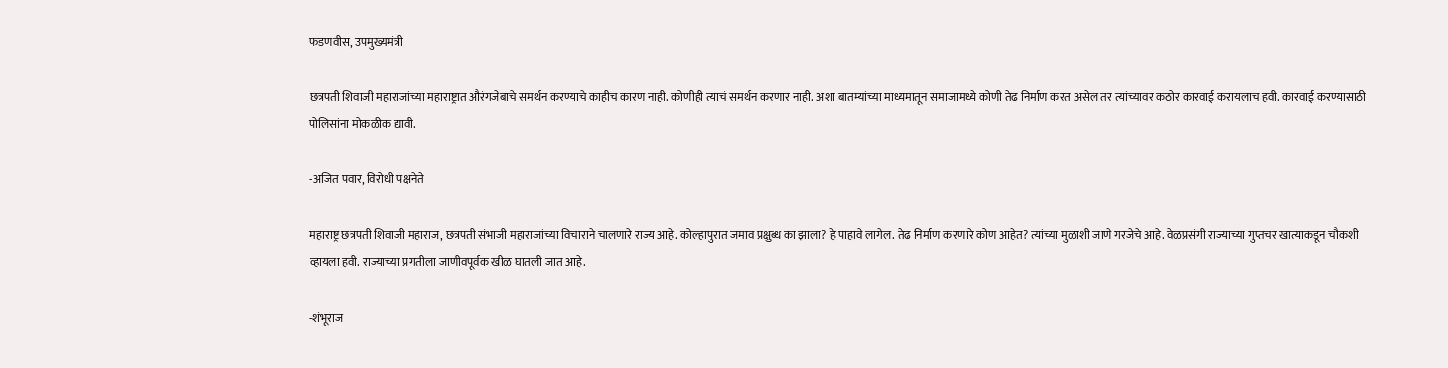फडणवीस, उपमुख्यमंत्री

छत्रपती शिवाजी महाराजांच्या महाराष्ट्रात औरंगजेबाचे समर्थन करण्याचे काहीच कारण नाही. कोणीही त्याचं समर्थन करणार नाही. अशा बातम्यांच्या माध्यमातून समाजामध्ये कोणी तेढ निर्माण करत असेल तर त्यांच्यावर कठोर कारवाई करायलाच हवी. कारवाई करण्यासाठी पोलिसांना मोकळीक द्यावी.

-अजित पवार, विरोधी पक्षनेते

महाराष्ट्र छत्रपती शिवाजी महाराज, छत्रपती संभाजी महाराजांच्या विचाराने चालणारे राज्य आहे. कोल्हापुरात जमाव प्रक्षुब्ध का झाला? हे पाहावे लागेल. तेढ निर्माण करणारे कोण आहेत? त्यांच्या मुळाशी जाणे गरजेचे आहे. वेळप्रसंगी राज्याच्या गुप्तचर खात्याकडून चौकशी व्हायला हवी. राज्याच्या प्रगतीला जाणीवपूर्वक खीळ घातली जात आहे.

-शंभूराज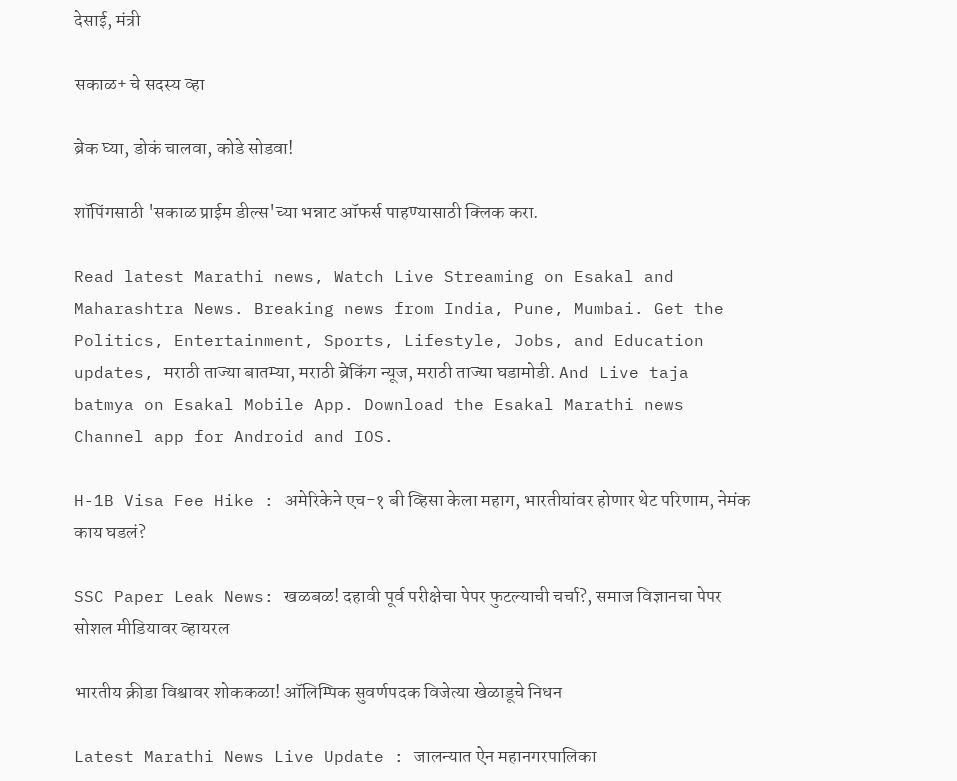देसाई, मंत्री

सकाळ+ चे सदस्य व्हा

ब्रेक घ्या, डोकं चालवा, कोडे सोडवा!

शॉपिंगसाठी 'सकाळ प्राईम डील्स'च्या भन्नाट ऑफर्स पाहण्यासाठी क्लिक करा.

Read latest Marathi news, Watch Live Streaming on Esakal and Maharashtra News. Breaking news from India, Pune, Mumbai. Get the Politics, Entertainment, Sports, Lifestyle, Jobs, and Education updates, मराठी ताज्या बातम्या, मराठी ब्रेकिंग न्यूज, मराठी ताज्या घडामोडी. And Live taja batmya on Esakal Mobile App. Download the Esakal Marathi news Channel app for Android and IOS.

H-1B Visa Fee Hike : अमेरिकेने एच-१ बी व्हिसा केला महाग, भारतीयांवर होणार थेट परिणाम, नेमंक काय घडलं?

SSC Paper Leak News: खळबळ! दहावी पूर्व परीक्षेचा पेपर फुटल्याची चर्चा?, समाज विज्ञानचा पेपर सोशल मीडियावर व्हायरल

भारतीय क्रीडा विश्वावर शोककळा! ऑलिम्पिक सुवर्णपदक विजेत्या खेळाडूचे निधन

Latest Marathi News Live Update : जालन्यात ऐन महानगरपालिका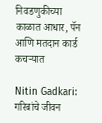निवडणुकीच्या काळात आधार, पॅन आणि मतदान कार्ड कचऱ्यात

Nitin Gadkari: गरिबांचे जीवन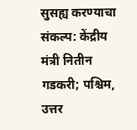सुसह्य करण्याचा संकल्प: केंद्रीय मंत्री नितीन गडकरी; पश्चिम, उत्तर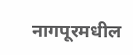नागपूरमधील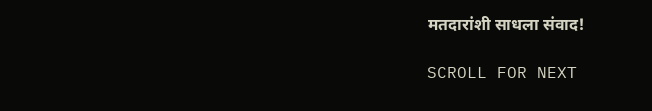मतदारांशी साधला संवाद!

SCROLL FOR NEXT